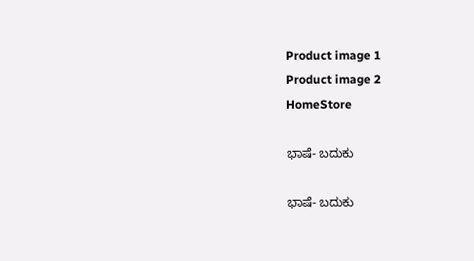Product image 1
Product image 2
HomeStore

ಭಾಷೆ- ಬದುಕು

ಭಾಷೆ- ಬದುಕು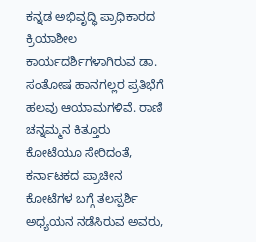ಕನ್ನಡ ಅಭಿವೃದ್ಧಿ ಪ್ರಾಧಿಕಾರದ ಕ್ರಿಯಾಶೀಲ ಕಾರ್ಯದರ್ಶಿಗಳಾಗಿರುವ ಡಾ. ಸಂತೋಷ ಹಾನಗಲ್ಲರ ಪ್ರತಿಭೆಗೆ ಹಲವು ಆಯಾಮಗಳಿವೆ. ರಾಣಿ ಚನ್ನಮ್ಮನ ಕಿತ್ತೂರು ಕೋಟೆಯೂ ಸೇರಿದಂತೆ, ಕರ್ನಾಟಕದ ಪ್ರಾಚೀನ ಕೋಟೆಗಳ ಬಗ್ಗೆ ತಲಸ್ಪರ್ಶಿ ಅಧ್ಯಯನ ನಡೆಸಿರುವ ಅವರು,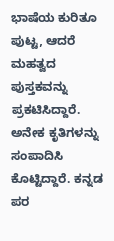ಭಾಷೆಯ ಕುರಿತೂ ಪುಟ್ಟ, ಆದರೆ ಮಹತ್ವದ ಪುಸ್ತಕವನ್ನು ಪ್ರಕಟಿಸಿದ್ದಾರೆ. ಅನೇಕ ಕೃತಿಗಳನ್ನು ಸಂಪಾದಿಸಿ ಕೊಟ್ಟಿದ್ದಾರೆ. ಕನ್ನಡ ಪರ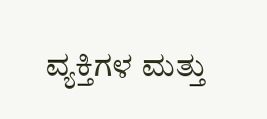ವ್ಯಕ್ತಿಗಳ ಮತ್ತು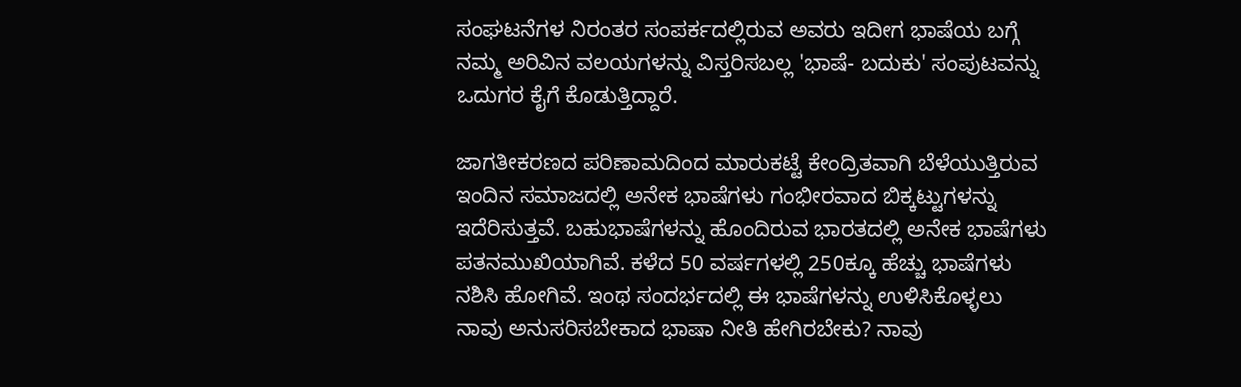ಸಂಘಟನೆಗಳ ನಿರಂತರ ಸಂಪರ್ಕದಲ್ಲಿರುವ ಅವರು ಇದೀಗ ಭಾಷೆಯ ಬಗ್ಗೆ ನಮ್ಮ ಅರಿವಿನ ವಲಯಗಳನ್ನು ವಿಸ್ತರಿಸಬಲ್ಲ 'ಭಾಷೆ- ಬದುಕು' ಸಂಪುಟವನ್ನು ಒದುಗರ ಕೈಗೆ ಕೊಡುತ್ತಿದ್ದಾರೆ.

ಜಾಗತೀಕರಣದ ಪರಿಣಾಮದಿಂದ ಮಾರುಕಟ್ಟೆ ಕೇಂದ್ರಿತವಾಗಿ ಬೆಳೆಯುತ್ತಿರುವ ಇಂದಿನ ಸಮಾಜದಲ್ಲಿ ಅನೇಕ ಭಾಷೆಗಳು ಗಂಭೀರವಾದ ಬಿಕ್ಕಟ್ಟುಗಳನ್ನು ಇದೆರಿಸುತ್ತವೆ. ಬಹುಭಾಷೆಗಳನ್ನು ಹೊಂದಿರುವ ಭಾರತದಲ್ಲಿ ಅನೇಕ ಭಾಷೆಗಳು ಪತನಮುಖಿಯಾಗಿವೆ. ಕಳೆದ 50 ವರ್ಷಗಳಲ್ಲಿ 250ಕ್ಕೂ ಹೆಚ್ಚು ಭಾಷೆಗಳು ನಶಿಸಿ ಹೋಗಿವೆ. ಇಂಥ ಸಂದರ್ಭದಲ್ಲಿ ಈ ಭಾಷೆಗಳನ್ನು ಉಳಿಸಿಕೊಳ್ಳಲು ನಾವು ಅನುಸರಿಸಬೇಕಾದ ಭಾಷಾ ನೀತಿ ಹೇಗಿರಬೇಕು? ನಾವು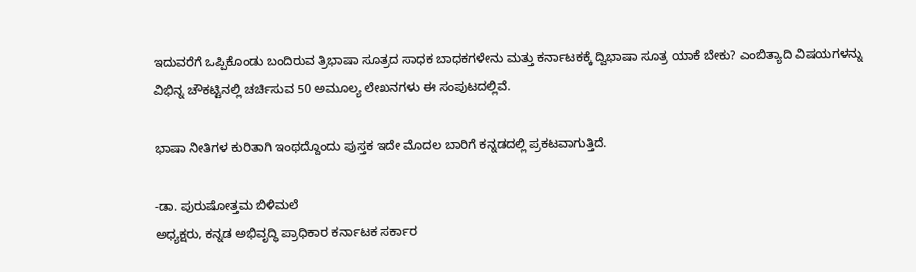ಇದುವರೆಗೆ ಒಪ್ಪಿಕೊಂಡು ಬಂದಿರುವ ತ್ರಿಭಾಷಾ ಸೂತ್ರದ ಸಾಧಕ ಬಾಧಕಗಳೇನು ಮತ್ತು ಕರ್ನಾಟಕಕ್ಕೆ ದ್ವಿಭಾಷಾ ಸೂತ್ರ ಯಾಕೆ ಬೇಕು? ಎಂಬಿತ್ಯಾದಿ ವಿಷಯಗಳನ್ನು ವಿಭಿನ್ನ ಚೌಕಟ್ಟಿನಲ್ಲಿ ಚರ್ಚಿಸುವ 50 ಅಮೂಲ್ಯ ಲೇಖನಗಳು ಈ ಸಂಪುಟದಲ್ಲಿವೆ.

ಭಾಷಾ ನೀತಿಗಳ ಕುರಿತಾಗಿ ಇಂಥದ್ದೊಂದು ಪುಸ್ತಕ ಇದೇ ಮೊದಲ ಬಾರಿಗೆ ಕನ್ನಡದಲ್ಲಿ ಪ್ರಕಟವಾಗುತ್ತಿದೆ.

-ಡಾ. ಪುರುಷೋತ್ತಮ ಬಿಳಿಮಲೆ
ಅಧ್ಯಕ್ಷರು, ಕನ್ನಡ ಅಭಿವೃದ್ಧಿ ಪ್ರಾಧಿಕಾರ ಕರ್ನಾಟಕ ಸರ್ಕಾರ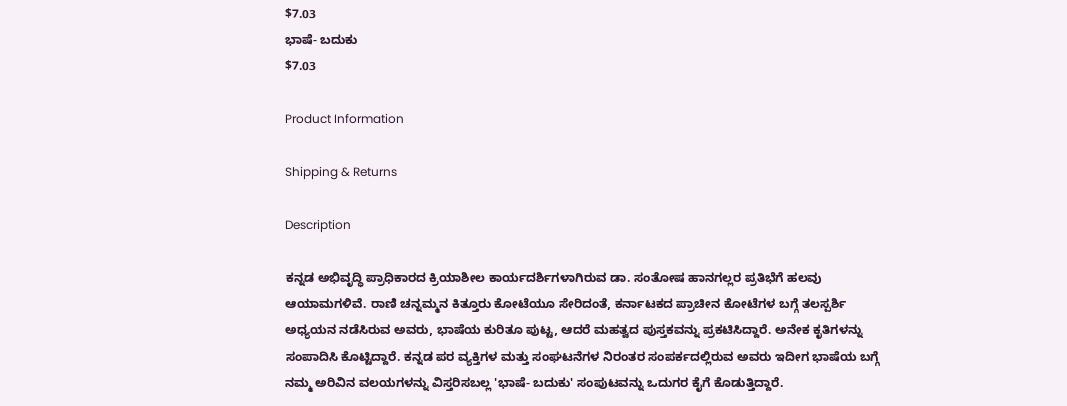$7.03
ಭಾಷೆ- ಬದುಕು
$7.03

Product Information

Shipping & Returns

Description

ಕನ್ನಡ ಅಭಿವೃದ್ಧಿ ಪ್ರಾಧಿಕಾರದ ಕ್ರಿಯಾಶೀಲ ಕಾರ್ಯದರ್ಶಿಗಳಾಗಿರುವ ಡಾ. ಸಂತೋಷ ಹಾನಗಲ್ಲರ ಪ್ರತಿಭೆಗೆ ಹಲವು ಆಯಾಮಗಳಿವೆ. ರಾಣಿ ಚನ್ನಮ್ಮನ ಕಿತ್ತೂರು ಕೋಟೆಯೂ ಸೇರಿದಂತೆ, ಕರ್ನಾಟಕದ ಪ್ರಾಚೀನ ಕೋಟೆಗಳ ಬಗ್ಗೆ ತಲಸ್ಪರ್ಶಿ ಅಧ್ಯಯನ ನಡೆಸಿರುವ ಅವರು, ಭಾಷೆಯ ಕುರಿತೂ ಪುಟ್ಟ, ಆದರೆ ಮಹತ್ವದ ಪುಸ್ತಕವನ್ನು ಪ್ರಕಟಿಸಿದ್ದಾರೆ. ಅನೇಕ ಕೃತಿಗಳನ್ನು ಸಂಪಾದಿಸಿ ಕೊಟ್ಟಿದ್ದಾರೆ. ಕನ್ನಡ ಪರ ವ್ಯಕ್ತಿಗಳ ಮತ್ತು ಸಂಘಟನೆಗಳ ನಿರಂತರ ಸಂಪರ್ಕದಲ್ಲಿರುವ ಅವರು ಇದೀಗ ಭಾಷೆಯ ಬಗ್ಗೆ ನಮ್ಮ ಅರಿವಿನ ವಲಯಗಳನ್ನು ವಿಸ್ತರಿಸಬಲ್ಲ 'ಭಾಷೆ- ಬದುಕು' ಸಂಪುಟವನ್ನು ಒದುಗರ ಕೈಗೆ ಕೊಡುತ್ತಿದ್ದಾರೆ.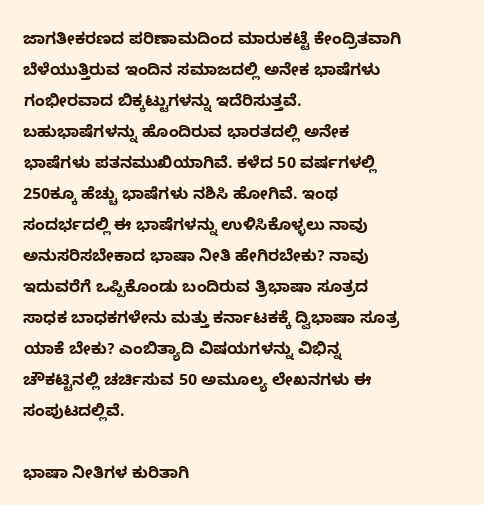ಜಾಗತೀಕರಣದ ಪರಿಣಾಮದಿಂದ ಮಾರುಕಟ್ಟೆ ಕೇಂದ್ರಿತವಾಗಿ ಬೆಳೆಯುತ್ತಿರುವ ಇಂದಿನ ಸಮಾಜದಲ್ಲಿ ಅನೇಕ ಭಾಷೆಗಳು ಗಂಭೀರವಾದ ಬಿಕ್ಕಟ್ಟುಗಳನ್ನು ಇದೆರಿಸುತ್ತವೆ. ಬಹುಭಾಷೆಗಳನ್ನು ಹೊಂದಿರುವ ಭಾರತದಲ್ಲಿ ಅನೇಕ ಭಾಷೆಗಳು ಪತನಮುಖಿಯಾಗಿವೆ. ಕಳೆದ 50 ವರ್ಷಗಳಲ್ಲಿ 250ಕ್ಕೂ ಹೆಚ್ಚು ಭಾಷೆಗಳು ನಶಿಸಿ ಹೋಗಿವೆ. ಇಂಥ ಸಂದರ್ಭದಲ್ಲಿ ಈ ಭಾಷೆಗಳನ್ನು ಉಳಿಸಿಕೊಳ್ಳಲು ನಾವು ಅನುಸರಿಸಬೇಕಾದ ಭಾಷಾ ನೀತಿ ಹೇಗಿರಬೇಕು? ನಾವು ಇದುವರೆಗೆ ಒಪ್ಪಿಕೊಂಡು ಬಂದಿರುವ ತ್ರಿಭಾಷಾ ಸೂತ್ರದ ಸಾಧಕ ಬಾಧಕಗಳೇನು ಮತ್ತು ಕರ್ನಾಟಕಕ್ಕೆ ದ್ವಿಭಾಷಾ ಸೂತ್ರ ಯಾಕೆ ಬೇಕು? ಎಂಬಿತ್ಯಾದಿ ವಿಷಯಗಳನ್ನು ವಿಭಿನ್ನ ಚೌಕಟ್ಟಿನಲ್ಲಿ ಚರ್ಚಿಸುವ 50 ಅಮೂಲ್ಯ ಲೇಖನಗಳು ಈ ಸಂಪುಟದಲ್ಲಿವೆ.

ಭಾಷಾ ನೀತಿಗಳ ಕುರಿತಾಗಿ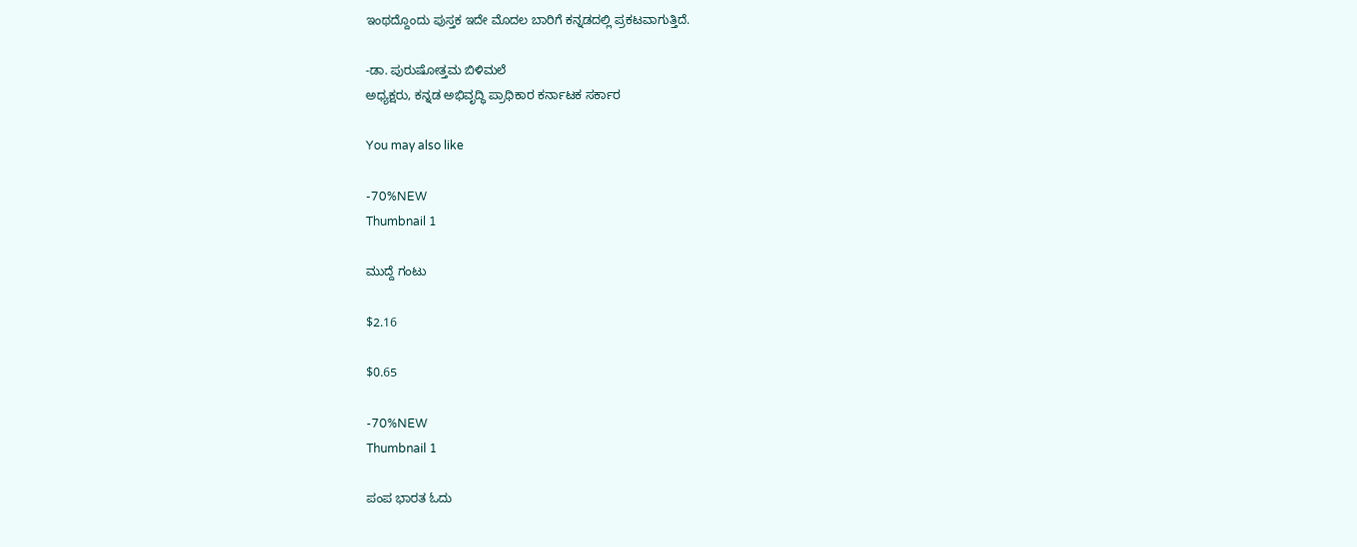ಇಂಥದ್ದೊಂದು ಪುಸ್ತಕ ಇದೇ ಮೊದಲ ಬಾರಿಗೆ ಕನ್ನಡದಲ್ಲಿ ಪ್ರಕಟವಾಗುತ್ತಿದೆ.

-ಡಾ. ಪುರುಷೋತ್ತಮ ಬಿಳಿಮಲೆ
ಅಧ್ಯಕ್ಷರು, ಕನ್ನಡ ಅಭಿವೃದ್ಧಿ ಪ್ರಾಧಿಕಾರ ಕರ್ನಾಟಕ ಸರ್ಕಾರ

You may also like

-70%NEW
Thumbnail 1

ಮುದ್ದೆ ಗಂಟು

$2.16

$0.65

-70%NEW
Thumbnail 1

ಪಂಪ ಭಾರತ ಓದು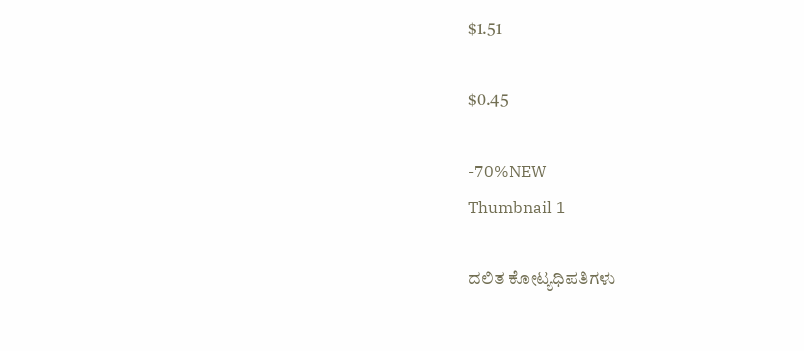$1.51

$0.45

-70%NEW
Thumbnail 1

ದಲಿತ ಕೋಟ್ಯಧಿಪತಿಗಳು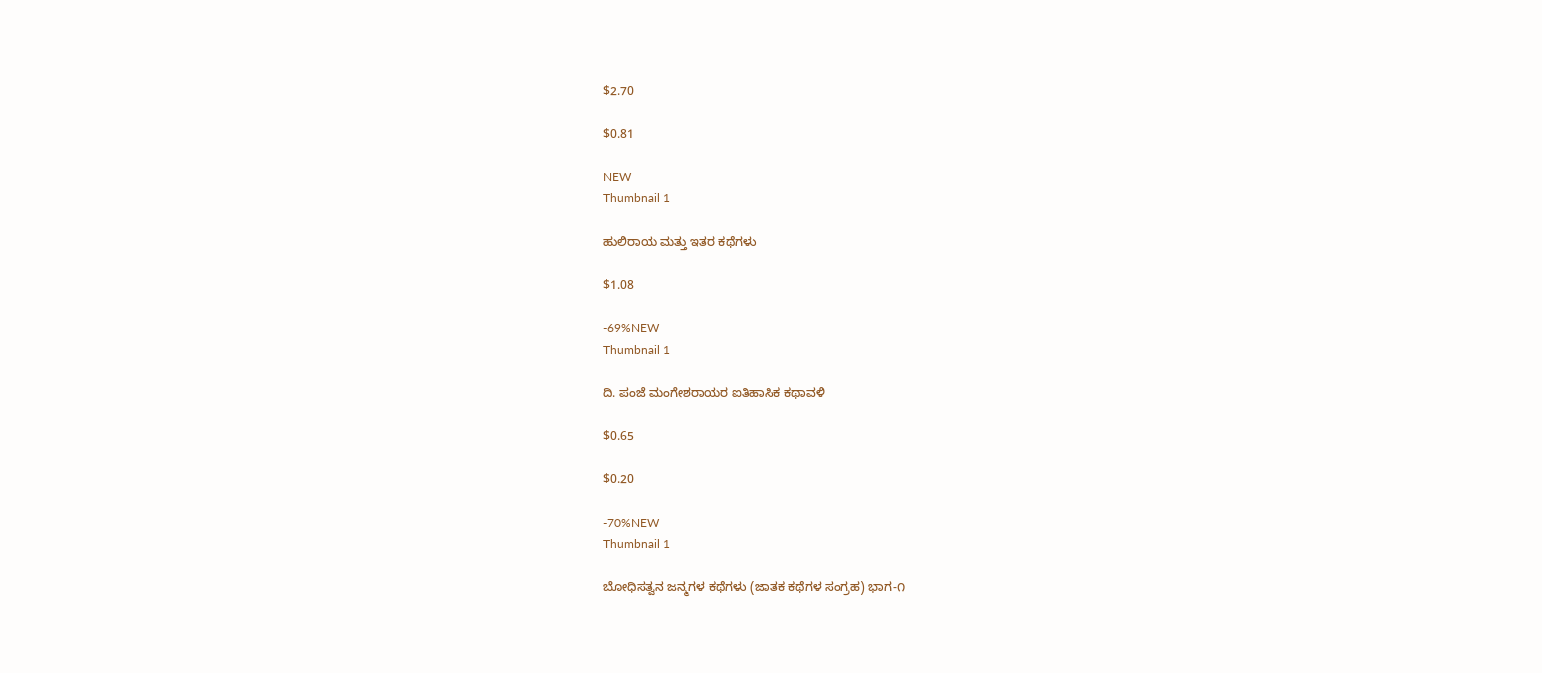$2.70

$0.81

NEW
Thumbnail 1

ಹುಲಿರಾಯ ಮತ್ತು ಇತರ ಕಥೆಗಳು

$1.08

-69%NEW
Thumbnail 1

ದಿ. ಪಂಜೆ ಮಂಗೇಶರಾಯರ ಐತಿಹಾಸಿಕ ಕಥಾವಳಿ

$0.65

$0.20

-70%NEW
Thumbnail 1

ಬೋಧಿಸತ್ವನ ಜನ್ಮಗಳ ಕಥೆಗಳು (ಜಾತಕ ಕಥೆಗಳ ಸಂಗ್ರಹ) ಭಾಗ-೧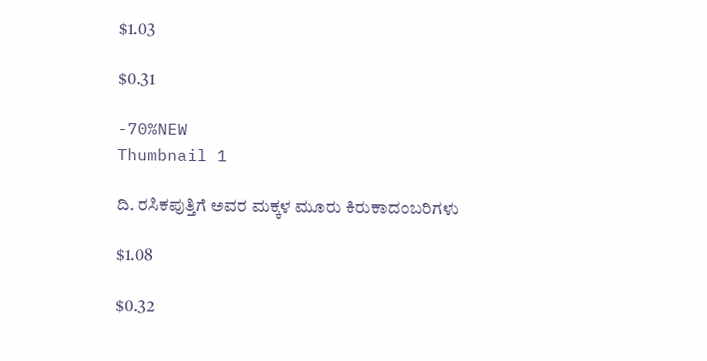$1.03

$0.31

-70%NEW
Thumbnail 1

ದಿ. ರಸಿಕಪುತ್ತಿಗೆ ಅವರ ಮಕ್ಕಳ ಮೂರು ಕಿರುಕಾದಂಬರಿಗಳು

$1.08

$0.32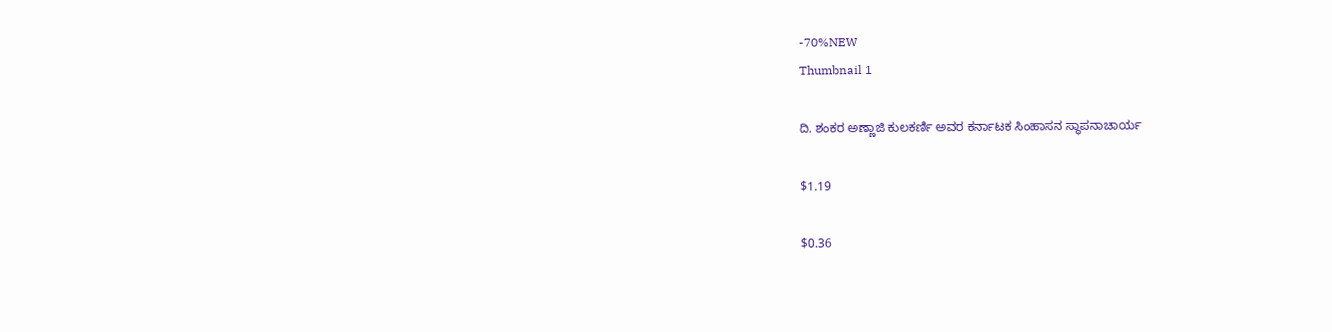-70%NEW
Thumbnail 1

ದಿ. ಶಂಕರ ಅಣ್ಣಾಜಿ ಕುಲಕರ್ಣಿ ಅವರ ಕರ್ನಾಟಕ ಸಿಂಹಾಸನ ಸ್ಥಾಪನಾಚಾರ್ಯ

$1.19

$0.36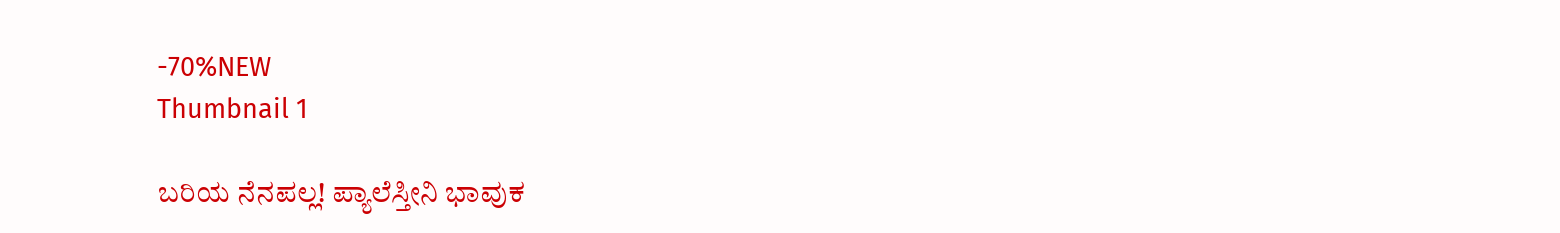-70%NEW
Thumbnail 1

ಬರಿಯ ನೆನಪಲ್ಲ! ಪ್ಯಾಲೆಸ್ತೀನಿ ಭಾವುಕ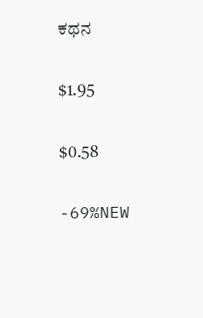ಕಥನ

$1.95

$0.58

-69%NEW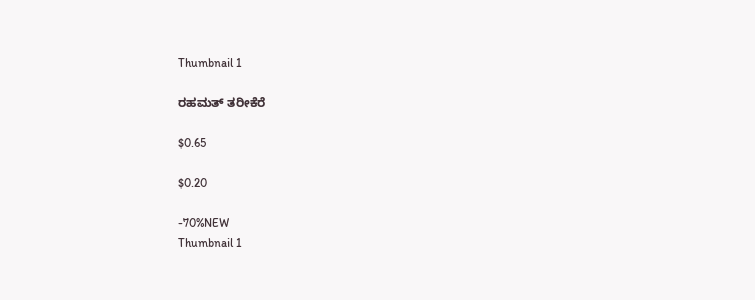Thumbnail 1

ರಹಮತ್ ತರೀಕೆರೆ

$0.65

$0.20

-70%NEW
Thumbnail 1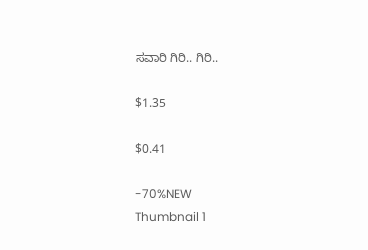ಸವಾರಿ ಗಿರಿ.. ಗಿರಿ..

$1.35

$0.41

-70%NEW
Thumbnail 1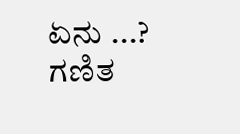ಏನು ...? ಗಣಿತ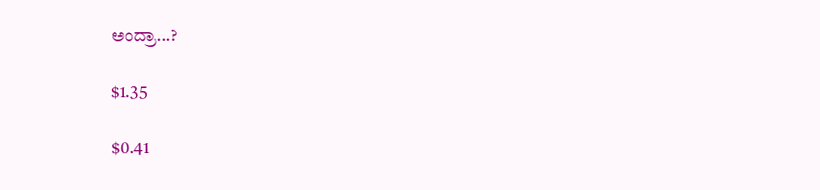ಅಂದ್ರಾ...?

$1.35

$0.41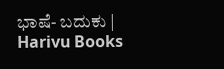ಭಾಷೆ- ಬದುಕು | Harivu Books